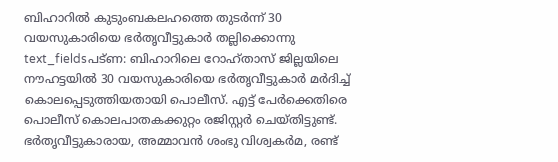ബിഹാറിൽ കുടുംബകലഹത്തെ തുടർന്ന് 30 വയസുകാരിയെ ഭർതൃവീട്ടുകാർ തല്ലിക്കൊന്നു
text_fieldsപട്ണ: ബിഹാറിലെ റോഹ്താസ് ജില്ലയിലെ നൗഹട്ടയിൽ 30 വയസുകാരിയെ ഭർതൃവീട്ടുകാർ മർദിച്ച് കൊലപ്പെടുത്തിയതായി പൊലീസ്. എട്ട് പേർക്കെതിരെ പൊലീസ് കൊലപാതകക്കുറ്റം രജിസ്റ്റർ ചെയ്തിട്ടുണ്ട്.
ഭർതൃവീട്ടുകാരായ, അമ്മാവൻ ശംഭു വിശ്വകർമ, രണ്ട്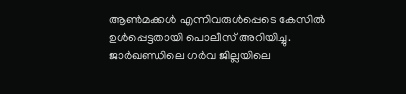ആൺമക്കൾ എന്നിവരുൾപ്പെടെ കേസിൽ ഉൾപ്പെട്ടതായി പൊലീസ് അറിയിച്ചു. ജാർഖണ്ഡിലെ ഗർവ ജില്ലയിലെ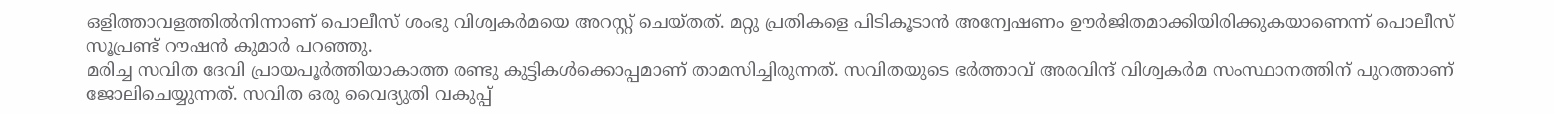ഒളിത്താവളത്തിൽനിന്നാണ് പൊലീസ് ശംഭു വിശ്വകർമയെ അറസ്റ്റ് ചെയ്തത്. മറ്റു പ്രതികളെ പിടികൂടാൻ അന്വേഷണം ഊർജിതമാക്കിയിരിക്കുകയാണെന്ന് പൊലീസ് സൂപ്രണ്ട് റൗഷൻ കുമാർ പറഞ്ഞു.
മരിച്ച സവിത ദേവി പ്രായപൂർത്തിയാകാത്ത രണ്ടു കുട്ടികൾക്കൊപ്പമാണ് താമസിച്ചിരുന്നത്. സവിതയുടെ ഭർത്താവ് അരവിന്ദ് വിശ്വകർമ സംസ്ഥാനത്തിന് പുറത്താണ് ജോലിചെയ്യുന്നത്. സവിത ഒരു വൈദ്യുതി വകുപ്പ്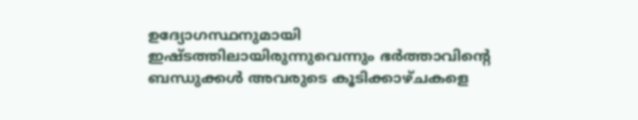ഉദ്യോഗസ്ഥനുമായി ഇഷ്ടത്തിലായിരുന്നുവെന്നും ഭർത്താവിന്റെ ബന്ധുക്കൾ അവരുടെ കൂടിക്കാഴ്ചകളെ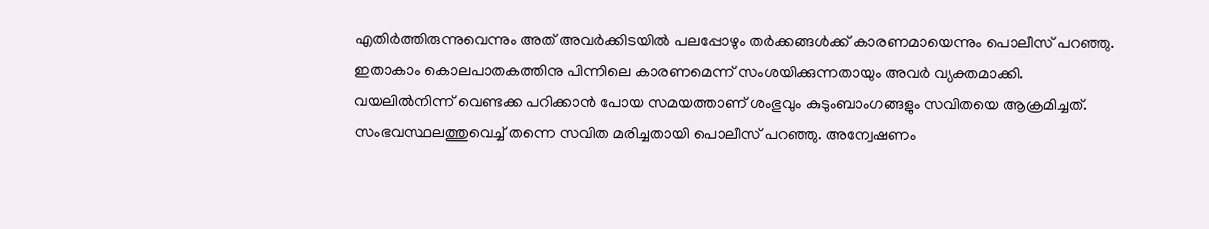എതിർത്തിരുന്നുവെന്നും അത് അവർക്കിടയിൽ പലപ്പോഴും തർക്കങ്ങൾക്ക് കാരണമായെന്നും പൊലീസ് പറഞ്ഞു. ഇതാകാം കൊലപാതകത്തിനു പിന്നിലെ കാരണമെന്ന് സംശയിക്കുന്നതായും അവർ വ്യക്തമാക്കി.
വയലിൽനിന്ന് വെണ്ടക്ക പറിക്കാൻ പോയ സമയത്താണ് ശംഭുവും കുടുംബാംഗങ്ങളും സവിതയെ ആക്രമിച്ചത്. സംഭവസ്ഥലത്തുവെച്ച് തന്നെ സവിത മരിച്ചതായി പൊലീസ് പറഞ്ഞു. അന്വേഷണം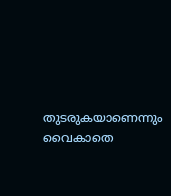തുടരുകയാണെന്നും വൈകാതെ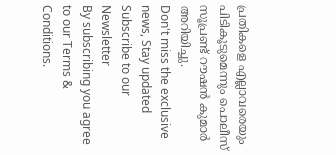പ്രതികളെ എല്ലാവരെയും പിടികൂടുമെന്നും പൊലീസ് സൂപ്രണ്ട് റൗഷൻ കുമാർ അറിയിച്ചു.
Don't miss the exclusive news, Stay updated
Subscribe to our Newsletter
By subscribing you agree to our Terms & Conditions.